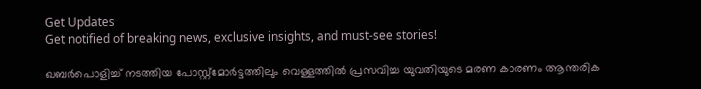Get Updates
Get notified of breaking news, exclusive insights, and must-see stories!

ഖബര്‍പൊളിച്ച് നടത്തിയ പോസ്റ്റ്‌മോര്‍ട്ടത്തിലും വെള്ളത്തില്‍ പ്രസവിച്ച യുവതിയുടെ മരണ കാരണം ആന്തരിക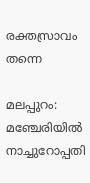രക്തസ്രാവം തന്നെ

മലപ്പുറം: മഞ്ചേരിയില്‍ നാച്ചുറോപ്പതി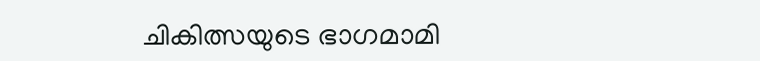ചികിത്സയുടെ ഭാഗമാമി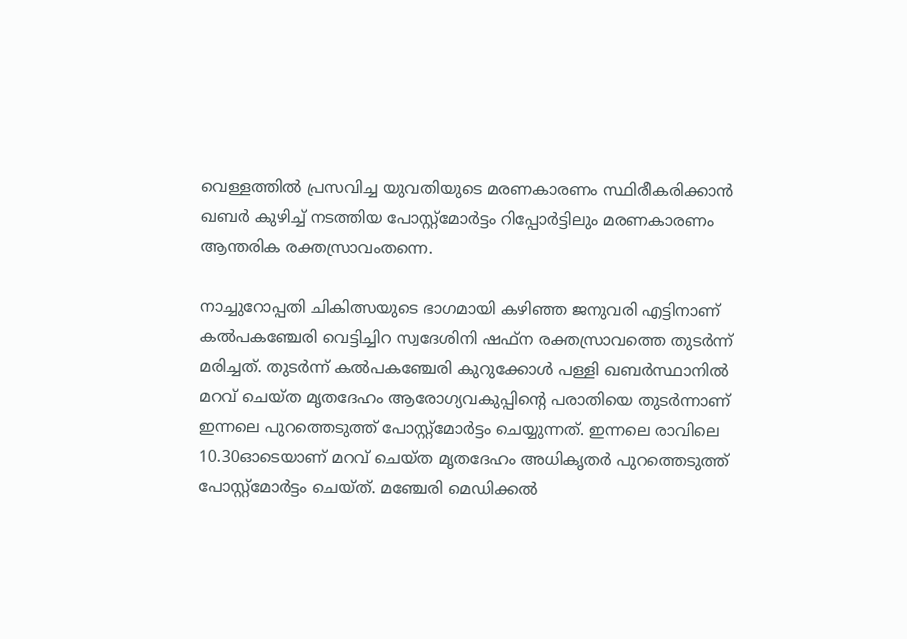വെള്ളത്തില്‍ പ്രസവിച്ച യുവതിയുടെ മരണകാരണം സ്ഥിരീകരിക്കാന്‍ ഖബര്‍ കുഴിച്ച് നടത്തിയ പോസ്റ്റ്‌മോര്‍ട്ടം റിപ്പോര്‍ട്ടിലും മരണകാരണം ആന്തരിക രക്തസ്രാവംതന്നെ.

നാച്ചുറോപ്പതി ചികിത്സയുടെ ഭാഗമായി കഴിഞ്ഞ ജനുവരി എട്ടിനാണ് കല്‍പകഞ്ചേരി വെട്ടിച്ചിറ സ്വദേശിനി ഷഫ്ന രക്തസ്രാവത്തെ തുടര്‍ന്ന് മരിച്ചത്. തുടര്‍ന്ന് കല്‍പകഞ്ചേരി കുറുക്കോള്‍ പള്ളി ഖബര്‍സ്ഥാനില്‍ മറവ് ചെയ്ത മൃതദേഹം ആരോഗ്യവകുപ്പിന്റെ പരാതിയെ തുടര്‍ന്നാണ് ഇന്നലെ പുറത്തെടുത്ത് പോസ്റ്റ്‌മോര്‍ട്ടം ചെയ്യുന്നത്. ഇന്നലെ രാവിലെ 10.30ഓടെയാണ് മറവ് ചെയ്ത മൃതദേഹം അധികൃതര്‍ പുറത്തെടുത്ത് പോസ്റ്റ്‌മോര്‍ട്ടം ചെയ്ത്. മഞ്ചേരി മെഡിക്കല്‍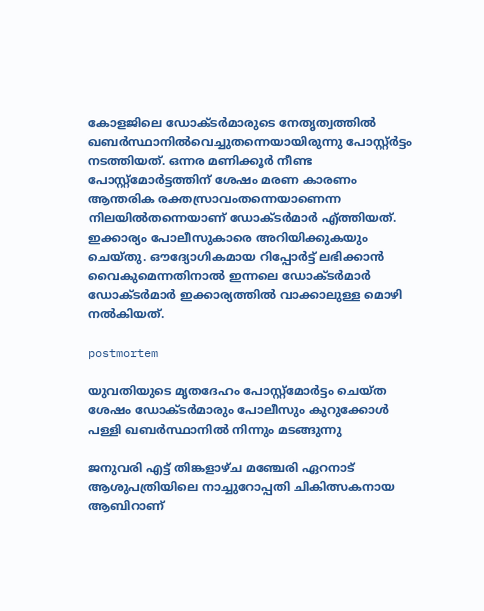കോളജിലെ ഡോക്ടര്‍മാരുടെ നേതൃത്വത്തില്‍ ഖബര്‍സ്ഥാനില്‍വെച്ചുതന്നെയായിരുന്നു പോസ്റ്റ്ര്‍ട്ടം നടത്തിയത്. ഒന്നര മണിക്കൂര്‍ നീണ്ട പോസ്റ്റ്‌മോര്‍ട്ടത്തിന് ശേഷം മരണ കാരണം ആന്തരിക രക്തസ്രാവംതന്നെയാണെന്ന നിലയില്‍തന്നെയാണ് ഡോക്ടര്‍മാര്‍ എ്ത്തിയത്. ഇക്കാര്യം പോലീസുകാരെ അറിയിക്കുകയും ചെയ്തു. ഔദ്യോഗികമായ റിപ്പോര്‍ട്ട് ലഭിക്കാന്‍ വൈകുമെന്നതിനാല്‍ ഇന്നലെ ഡോക്ടര്‍മാര്‍ ഡോക്ടര്‍മാര്‍ ഇക്കാര്യത്തില്‍ വാക്കാലുള്ള മൊഴി നല്‍കിയത്.

postmortem

യുവതിയുടെ മൃതദേഹം പോസ്റ്റ്‌മോര്‍ട്ടം ചെയ്ത ശേഷം ഡോക്ടര്‍മാരും പോലീസും കുറുക്കോള്‍ പള്ളി ഖബര്‍സ്ഥാനില്‍ നിന്നും മടങ്ങുന്നു

ജനുവരി എട്ട് തിങ്കളാഴ്ച മഞ്ചേരി ഏറനാട് ആശുപത്രിയിലെ നാച്ചുറോപ്പതി ചികിത്സകനായ ആബിറാണ്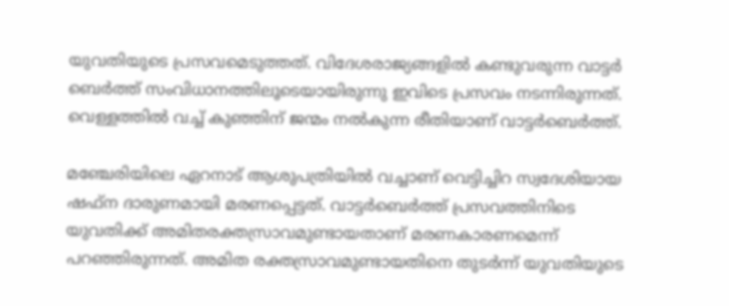യുവതിയുടെ പ്രസവമെടുത്തത്. വിദേശരാജ്യങ്ങളില്‍ കണ്ടുവരുന്ന വാട്ടര്‍ ബെര്‍ത്ത് സംവിധാനത്തിലൂടെയായിരുന്നു ഇവിടെ പ്രസവം നടന്നിരുന്നത്. വെള്ളത്തില്‍ വച്ച് കുഞ്ഞിന് ജന്മം നല്‍കുന്ന രീതിയാണ് വാട്ടര്‍ബെര്‍ത്ത്.

മഞ്ചേരിയിലെ ഏറനാട് ആശുപത്രിയില്‍ വച്ചാണ് വെട്ടിച്ചിറ സ്വദേശിയായ ഷഫ്ന ദാരുണമായി മരണപ്പെട്ടത്. വാട്ടര്‍ബെര്‍ത്ത് പ്രസവത്തിനിടെ യുവതിക്ക് അമിതരക്തസ്രാവമുണ്ടായതാണ് മരണകാരണമെന്ന് പറഞ്ഞിരുന്നത്. അമിത രക്തസ്രാവമുണ്ടായതിനെ തുടര്‍ന്ന് യുവതിയുടെ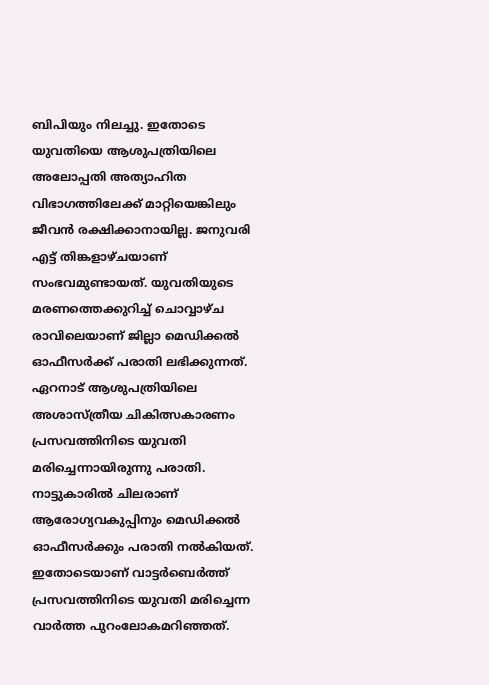ബിപിയും നിലച്ചു. ഇതോടെ യുവതിയെ ആശുപത്രിയിലെ അലോപ്പതി അത്യാഹിത വിഭാഗത്തിലേക്ക് മാറ്റിയെങ്കിലും ജീവന്‍ രക്ഷിക്കാനായില്ല. ജനുവരി എട്ട് തിങ്കളാഴ്ചയാണ് സംഭവമുണ്ടായത്. യുവതിയുടെ മരണത്തെക്കുറിച്ച് ചൊവ്വാഴ്ച രാവിലെയാണ് ജില്ലാ മെഡിക്കല്‍ ഓഫീസര്‍ക്ക് പരാതി ലഭിക്കുന്നത്. ഏറനാട് ആശുപത്രിയിലെ അശാസ്ത്രീയ ചികിത്സകാരണം പ്രസവത്തിനിടെ യുവതി മരിച്ചെന്നായിരുന്നു പരാതി. നാട്ടുകാരില്‍ ചിലരാണ് ആരോഗ്യവകുപ്പിനും മെഡിക്കല്‍ ഓഫീസര്‍ക്കും പരാതി നല്‍കിയത്. ഇതോടെയാണ് വാട്ടര്‍ബെര്‍ത്ത് പ്രസവത്തിനിടെ യുവതി മരിച്ചെന്ന വാര്‍ത്ത പുറംലോകമറിഞ്ഞത്.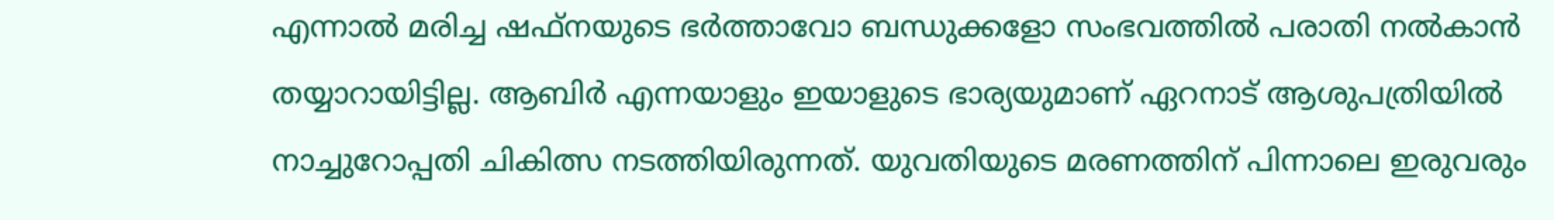എന്നാല്‍ മരിച്ച ഷഫ്നയുടെ ഭര്‍ത്താവോ ബന്ധുക്കളോ സംഭവത്തില്‍ പരാതി നല്‍കാന്‍ തയ്യാറായിട്ടില്ല. ആബിര്‍ എന്നയാളും ഇയാളുടെ ഭാര്യയുമാണ് ഏറനാട് ആശുപത്രിയില്‍ നാച്ചുറോപ്പതി ചികിത്സ നടത്തിയിരുന്നത്. യുവതിയുടെ മരണത്തിന് പിന്നാലെ ഇരുവരും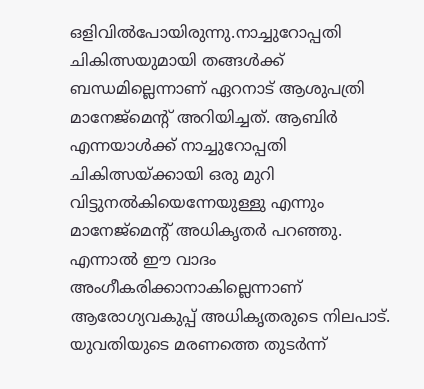ഒളിവില്‍പോയിരുന്നു.നാച്ചുറോപ്പതി ചികിത്സയുമായി തങ്ങള്‍ക്ക് ബന്ധമില്ലെന്നാണ് ഏറനാട് ആശുപത്രി മാനേജ്മെന്റ് അറിയിച്ചത്. ആബിര്‍ എന്നയാള്‍ക്ക് നാച്ചുറോപ്പതി ചികിത്സയ്ക്കായി ഒരു മുറി വിട്ടുനല്‍കിയെന്നേയുള്ളു എന്നും മാനേജ്മെന്റ് അധികൃതര്‍ പറഞ്ഞു. എന്നാല്‍ ഈ വാദം അംഗീകരിക്കാനാകില്ലെന്നാണ് ആരോഗ്യവകുപ്പ് അധികൃതരുടെ നിലപാട്. യുവതിയുടെ മരണത്തെ തുടര്‍ന്ന്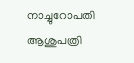നാച്ചുറോപതി ആശുപത്രി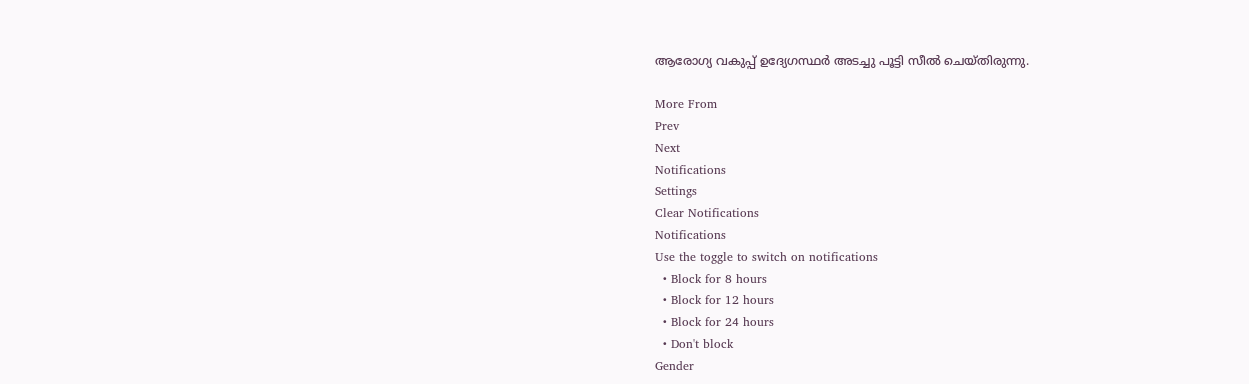ആരോഗ്യ വകുപ്പ് ഉദ്യേഗസ്ഥര്‍ അടച്ചു പൂട്ടി സീല്‍ ചെയ്തിരുന്നു.

More From
Prev
Next
Notifications
Settings
Clear Notifications
Notifications
Use the toggle to switch on notifications
  • Block for 8 hours
  • Block for 12 hours
  • Block for 24 hours
  • Don't block
Gender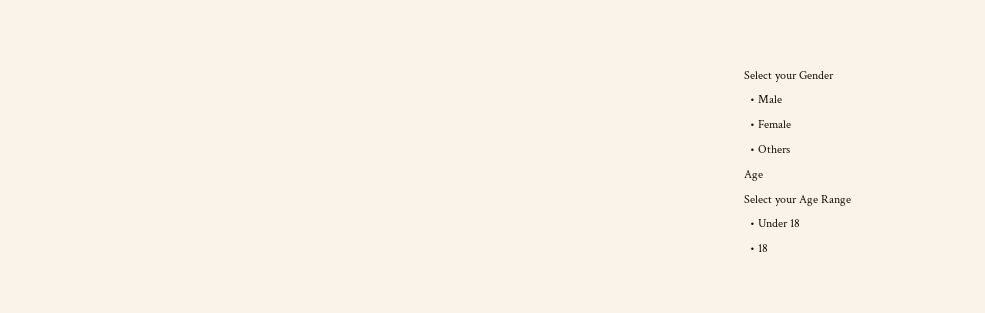Select your Gender
  • Male
  • Female
  • Others
Age
Select your Age Range
  • Under 18
  • 18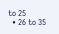to 25
  • 26 to 35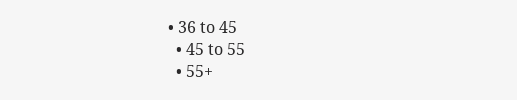• 36 to 45
  • 45 to 55
  • 55+